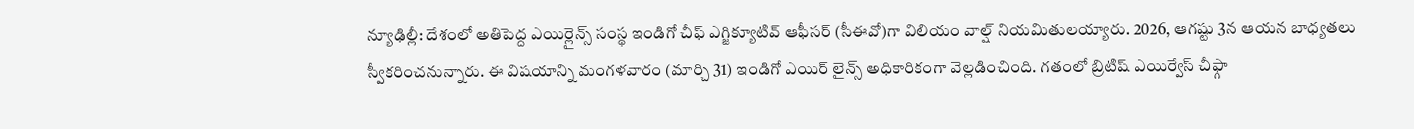న్యూఢిల్లీ: దేశంలో అతిపెద్ద ఎయిర్లైన్స్ సంస్థ ఇండిగో చీఫ్ ఎగ్జిక్యూటివ్ ఆఫీసర్ (సీఈవో)గా విలియం వాల్ష్ నియమితులయ్యారు. 2026, ఆగష్టు 3న ఆయన బాధ్యతలు స్వీకరించనున్నారు. ఈ విషయాన్ని మంగళవారం (మార్చి 31) ఇండిగో ఎయిర్ లైన్స్ అధికారికంగా వెల్లడించింది. గతంలో బ్రిటిష్ ఎయిర్వేస్ చీఫ్గా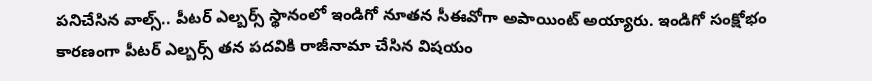పనిచేసిన వాల్స్.. పీటర్ ఎల్బర్స్ స్థానంలో ఇండిగో నూతన సీఈవోగా అపాయింట్ అయ్యారు. ఇండిగో సంక్షోభం కారణంగా పీటర్ ఎల్బర్స్ తన పదవికి రాజీనామా చేసిన విషయం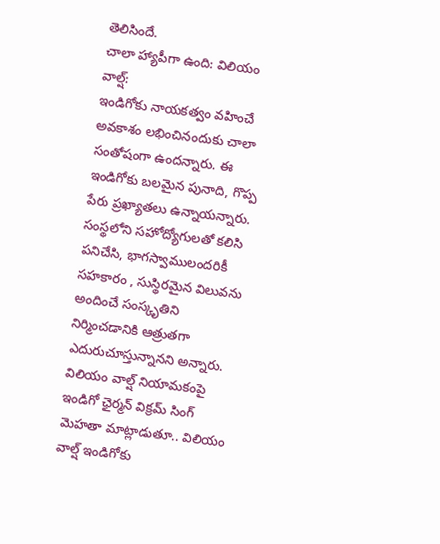తెలిసిందే.
చాలా హ్యాపీగా ఉంది: విలియం వాల్ష్:
ఇండిగోకు నాయకత్వం వహించే అవకాశం లభించినందుకు చాలా సంతోషంగా ఉందన్నారు. ఈ ఇండిగోకు బలమైన పునాది, గొప్ప పేరు ప్రఖ్యాతలు ఉన్నాయన్నారు. సంస్థలోని సహోద్యోగులతో కలిసి పనిచేసి, భాగస్వాములందరికీ సహకారం , సుస్థిరమైన విలువను అందించే సంస్కృతిని నిర్మించడానికి ఆత్రుతగా ఎదురుచూస్తున్నానని అన్నారు.
విలియం వాల్ష్ నియామకంపై ఇండిగో ఛైర్మన్ విక్రమ్ సింగ్ మెహతా మాట్లాడుతూ.. విలియం వాల్ష్ ఇండిగోకు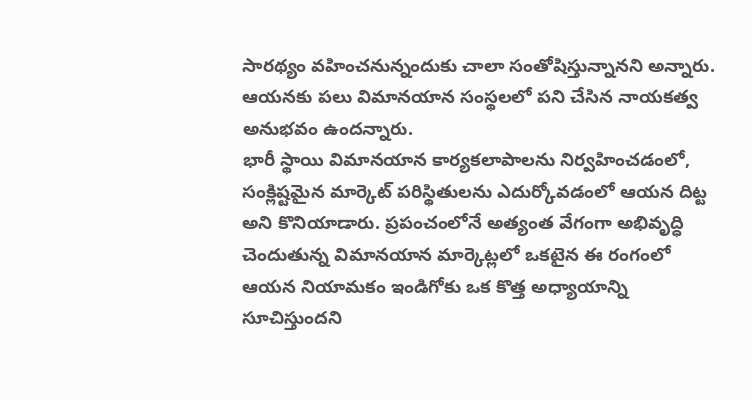సారథ్యం వహించనున్నందుకు చాలా సంతోషిస్తున్నానని అన్నారు. ఆయనకు పలు విమానయాన సంస్థలలో పని చేసిన నాయకత్వ అనుభవం ఉందన్నారు.
భారీ స్థాయి విమానయాన కార్యకలాపాలను నిర్వహించడంలో, సంక్లిష్టమైన మార్కెట్ పరిస్థితులను ఎదుర్కోవడంలో ఆయన దిట్ట అని కొనియాడారు. ప్రపంచంలోనే అత్యంత వేగంగా అభివృద్ధి చెందుతున్న విమానయాన మార్కెట్లలో ఒకటైన ఈ రంగంలో ఆయన నియామకం ఇండిగోకు ఒక కొత్త అధ్యాయాన్ని సూచిస్తుందని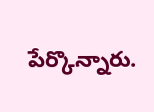పేర్కొన్నారు.